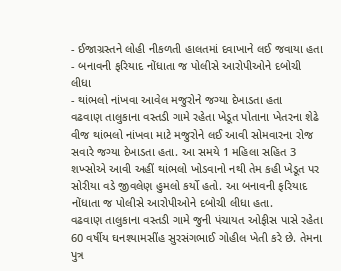- ઈજાગ્રસ્તને લોહી નીકળતી હાલતમાં દવાખાને લઈ જવાયા હતા
- બનાવની ફરિયાદ નોંધાતા જ પોલીસે આરોપીઓને દબોચી લીધા
- થાંભલો નાંખવા આવેલ મજુરોને જગ્યા દેખાડતા હતા
વઢવાણ તાલુકાના વસ્તડી ગામે રહેતા ખેડૂત પોતાના ખેતરના શેઢે વીજ થાંભલો નાંખવા માટે મજુરોને લઈ આવી સોમવારના રોજ સવારે જગ્યા દેખાડતા હતા. આ સમયે 1 મહિલા સહિત 3 શખ્સોએ આવી અહીં થાંભલો ખોડવાનો નથી તેમ કહી ખેડૂત પર સોરીયા વડે જીવલેણ હુમલો કર્યો હતો. આ બનાવની ફરિયાદ નોંધાતા જ પોલીસે આરોપીઓને દબોચી લીધા હતા.
વઢવાણ તાલુકાના વસ્તડી ગામે જુની પંચાયત ઓફીસ પાસે રહેતા 60 વર્ષીય ઘનશ્યામસીંહ સુરસંગભાઈ ગોહીલ ખેતી કરે છે. તેમના પુત્ર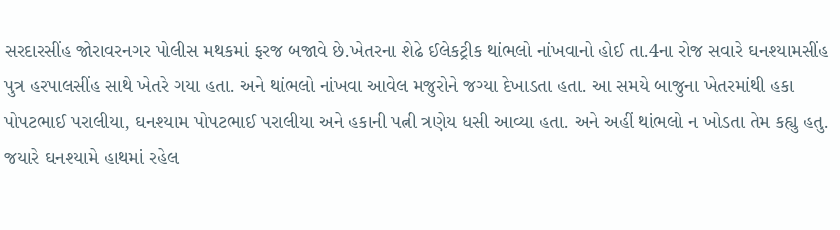સરદારસીંહ જોરાવરનગર પોલીસ મથકમાં ફરજ બજાવે છે.ખેતરના શેઢે ઈલેકટ્રીક થાંભલો નાંખવાનો હોઈ તા.4ના રોજ સવારે ઘનશ્યામસીંહ પુત્ર હરપાલસીંહ સાથે ખેતરે ગયા હતા. અને થાંભલો નાંખવા આવેલ મજુરોને જગ્યા દેખાડતા હતા. આ સમયે બાજુના ખેતરમાંથી હકા પોપટભાઈ પરાલીયા, ઘનશ્યામ પોપટભાઈ પરાલીયા અને હકાની પત્ની ત્રણેય ધસી આવ્યા હતા. અને અહીં થાંભલો ન ખોડતા તેમ કહ્યુ હતુ. જયારે ઘનશ્યામે હાથમાં રહેલ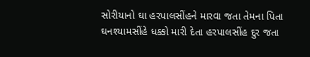સોરીયાનો ઘા હરપાલસીંહને મારવા જતા તેમના પિતા ઘનશ્યામસીંહે ધક્કો મારી દેતા હરપાલસીંહ દુર જતા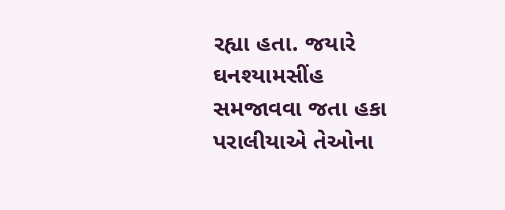રહ્યા હતા. જયારે ઘનશ્યામસીંહ સમજાવવા જતા હકા પરાલીયાએ તેઓના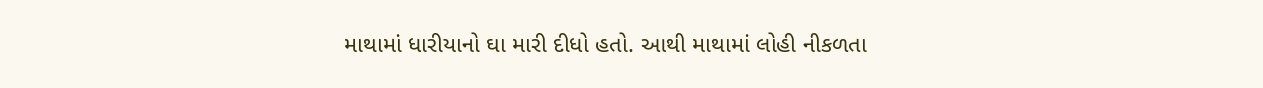માથામાં ધારીયાનો ઘા મારી દીધો હતો. આથી માથામાં લોહી નીકળતા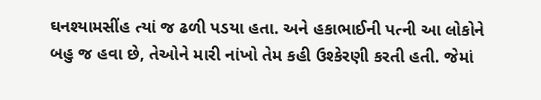ઘનશ્યામસીંહ ત્યાં જ ઢળી પડયા હતા. અને હકાભાઈની પત્ની આ લોકોને બહુ જ હવા છે, તેઓને મારી નાંખો તેમ કહી ઉશ્કેરણી કરતી હતી. જેમાં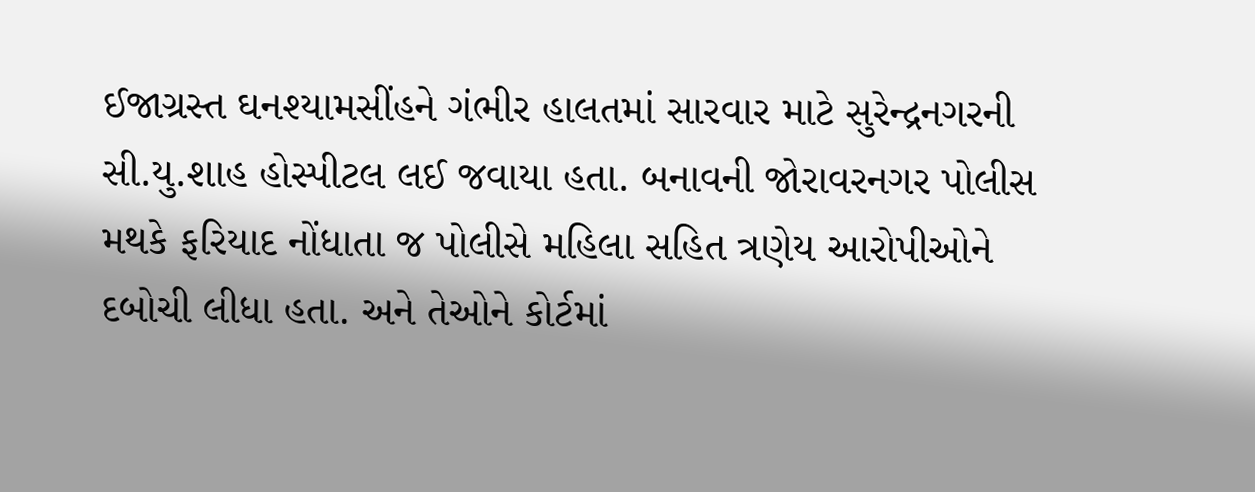ઈજાગ્રસ્ત ઘનશ્યામસીંહને ગંભીર હાલતમાં સારવાર માટે સુરેન્દ્રનગરની સી.યુ.શાહ હોસ્પીટલ લઈ જવાયા હતા. બનાવની જોરાવરનગર પોલીસ મથકે ફરિયાદ નોંધાતા જ પોલીસે મહિલા સહિત ત્રણેય આરોપીઓને દબોચી લીધા હતા. અને તેઓને કોર્ટમાં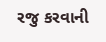રજુ કરવાની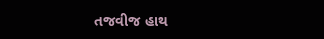તજવીજ હાથ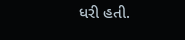ધરી હતી.